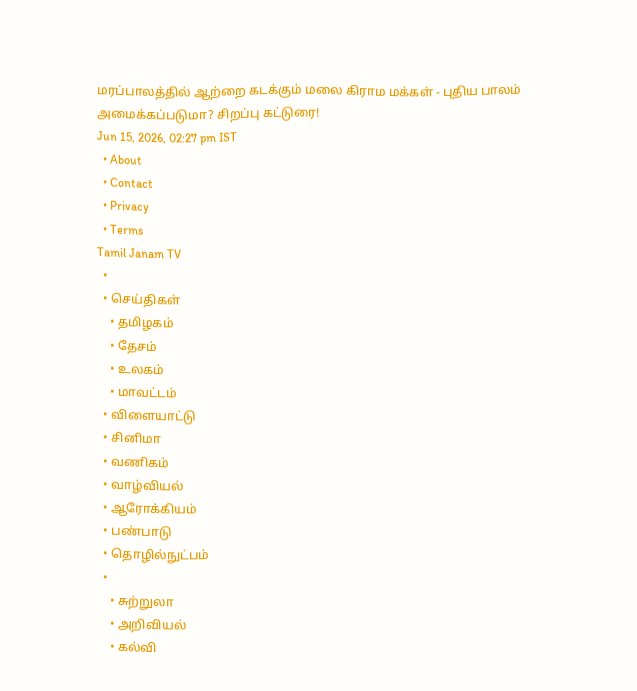மரப்பாலத்தில் ஆற்றை கடக்கும் மலை கிராம மக்கள் - புதிய பாலம் அமைக்கப்படுமா? சிறப்பு கட்டுரை!
Jun 15, 2026, 02:27 pm IST
  • About
  • Contact
  • Privacy
  • Terms
Tamil Janam TV
  •
  • செய்திகள்
    • தமிழகம்
    • தேசம்
    • உலகம்
    • மாவட்டம்
  • விளையாட்டு
  • சினிமா
  • வணிகம்
  • வாழ்வியல்
  • ஆரோக்கியம்
  • பண்பாடு
  • தொழில்நுட்பம்
  •
    • சுற்றுலா
    • அறிவியல்
    • கல்வி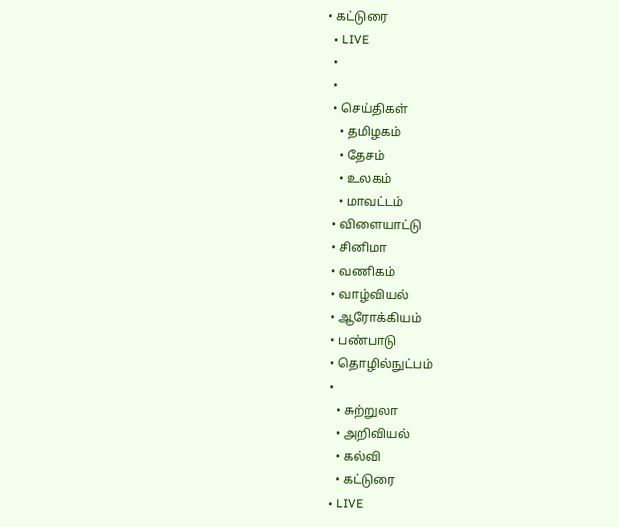• கட்டுரை
  • LIVE
  •
  •
  • செய்திகள்
    • தமிழகம்
    • தேசம்
    • உலகம்
    • மாவட்டம்
  • விளையாட்டு
  • சினிமா
  • வணிகம்
  • வாழ்வியல்
  • ஆரோக்கியம்
  • பண்பாடு
  • தொழில்நுட்பம்
  •
    • சுற்றுலா
    • அறிவியல்
    • கல்வி
    • கட்டுரை
  • LIVE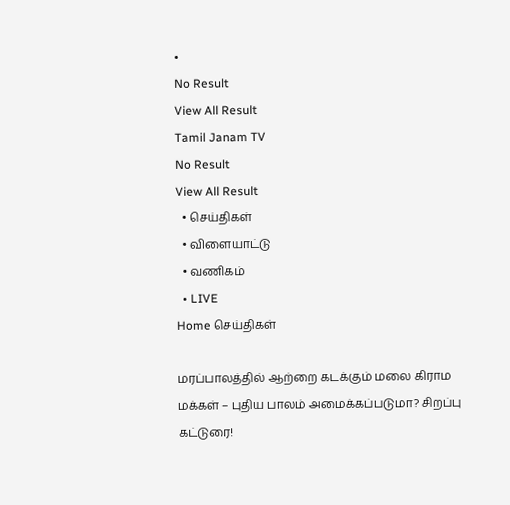•
No Result
View All Result
Tamil Janam TV
No Result
View All Result
  • செய்திகள்
  • விளையாட்டு
  • வணிகம்
  • LIVE
Home செய்திகள்

மரப்பாலத்தில் ஆற்றை கடக்கும் மலை கிராம மக்கள் – புதிய பாலம் அமைக்கப்படுமா? சிறப்பு கட்டுரை!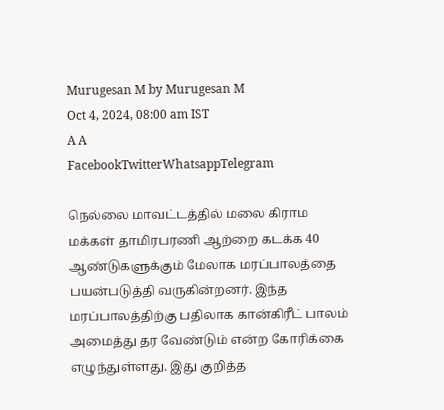Murugesan M by Murugesan M
Oct 4, 2024, 08:00 am IST
A A
FacebookTwitterWhatsappTelegram

நெல்லை மாவட்டத்தில் மலை கிராம மக்கள் தாமிரபரணி ஆற்றை கடக்க 40 ஆண்டுகளுக்கும் மேலாக மரப்பாலத்தை பயன்படுத்தி வருகின்றனர். இந்த மரப்பாலத்திற்கு பதிலாக கான்கிரீட் பாலம் அமைத்து தர வேண்டும் என்ற கோரிக்கை எழுந்துள்ளது. இது குறித்த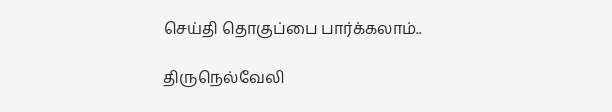செய்தி தொகுப்பை பார்க்கலாம்..

திருநெல்வேலி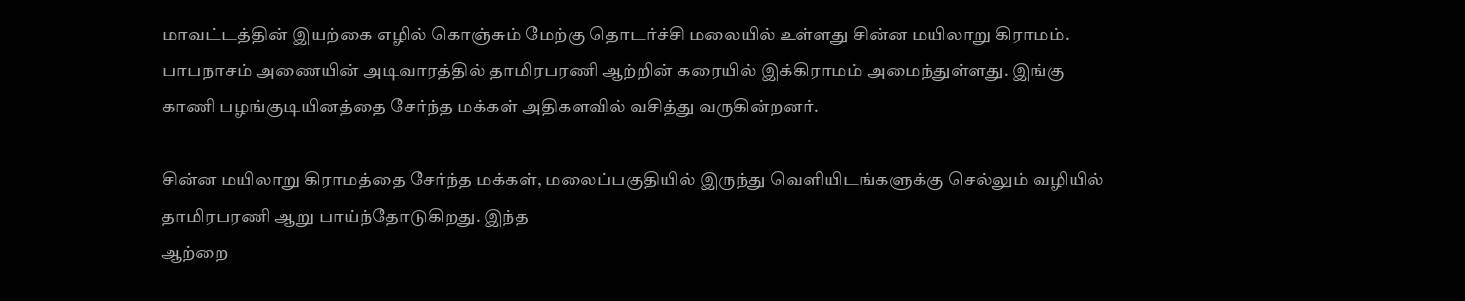மாவட்டத்தின் இயற்கை எழில் கொஞ்சும் மேற்கு தொடர்ச்சி மலையில் உள்ளது சின்ன மயிலாறு கிராமம். பாபநாசம் அணையின் அடிவாரத்தில் தாமிரபரணி ஆற்றின் கரையில் இக்கிராமம் அமைந்துள்ளது. இங்கு காணி பழங்குடியினத்தை சேர்ந்த மக்கள் அதிகளவில் வசித்து வருகின்றனர்.

சின்ன மயிலாறு கிராமத்தை சேர்ந்த மக்கள், மலைப்பகுதியில் இருந்து வெளியிடங்களுக்கு செல்லும் வழியில் தாமிரபரணி ஆறு பாய்ந்தோடுகிறது. இந்த
ஆற்றை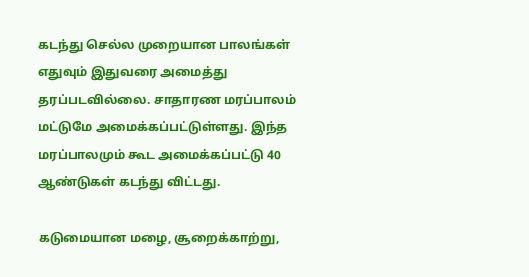கடந்து செல்ல முறையான பாலங்கள் எதுவும் இதுவரை அமைத்து தரப்படவில்லை. சாதாரண மரப்பாலம் மட்டுமே அமைக்கப்பட்டுள்ளது. இந்த மரப்பாலமும் கூட அமைக்கப்பட்டு 40 ஆண்டுகள் கடந்து விட்டது.

கடுமையான மழை, சூறைக்காற்று,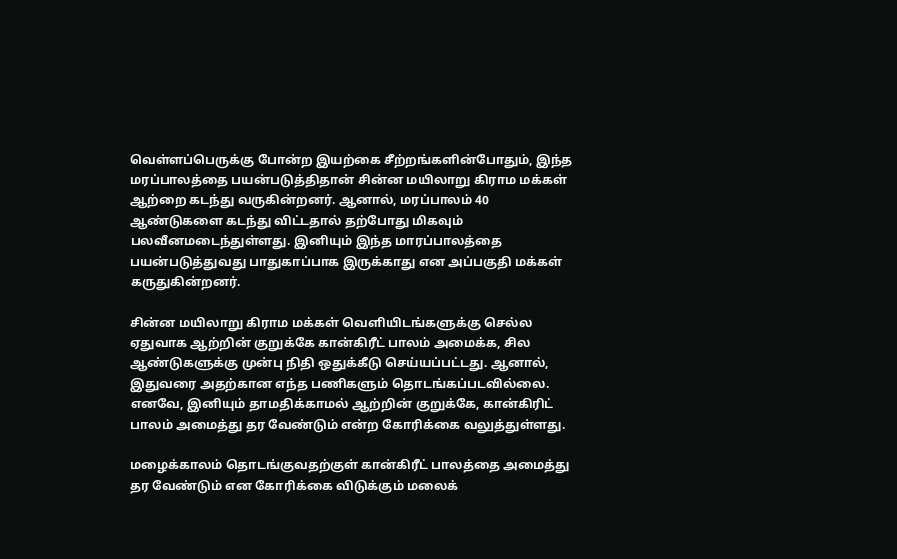வெள்ளப்பெருக்கு போன்ற இயற்கை சீற்றங்களின்போதும், இந்த மரப்பாலத்தை பயன்படுத்திதான் சின்ன மயிலாறு கிராம மக்கள் ஆற்றை கடந்து வருகின்றனர். ஆனால், மரப்பாலம் 40 ஆண்டுகளை கடந்து விட்டதால் தற்போது மிகவும் பலவீனமடைந்துள்ளது. இனியும் இந்த மாரப்பாலத்தை பயன்படுத்துவது பாதுகாப்பாக இருக்காது என அப்பகுதி மக்கள் கருதுகின்றனர்.

சின்ன மயிலாறு கிராம மக்கள் வெளியிடங்களுக்கு செல்ல ஏதுவாக ஆற்றின் குறுக்கே கான்கிரீட் பாலம் அமைக்க, சில ஆண்டுகளுக்கு முன்பு நிதி ஒதுக்கீடு செய்யப்பட்டது. ஆனால், இதுவரை அதற்கான எந்த பணிகளும் தொடங்கப்படவில்லை. எனவே, இனியும் தாமதிக்காமல் ஆற்றின் குறுக்கே, கான்கிரிட் பாலம் அமைத்து தர வேண்டும் என்ற கோரிக்கை வலுத்துள்ளது.

மழைக்காலம் தொடங்குவதற்குள் கான்கிரீட் பாலத்தை அமைத்து தர வேண்டும் என கோரிக்கை விடுக்கும் மலைக்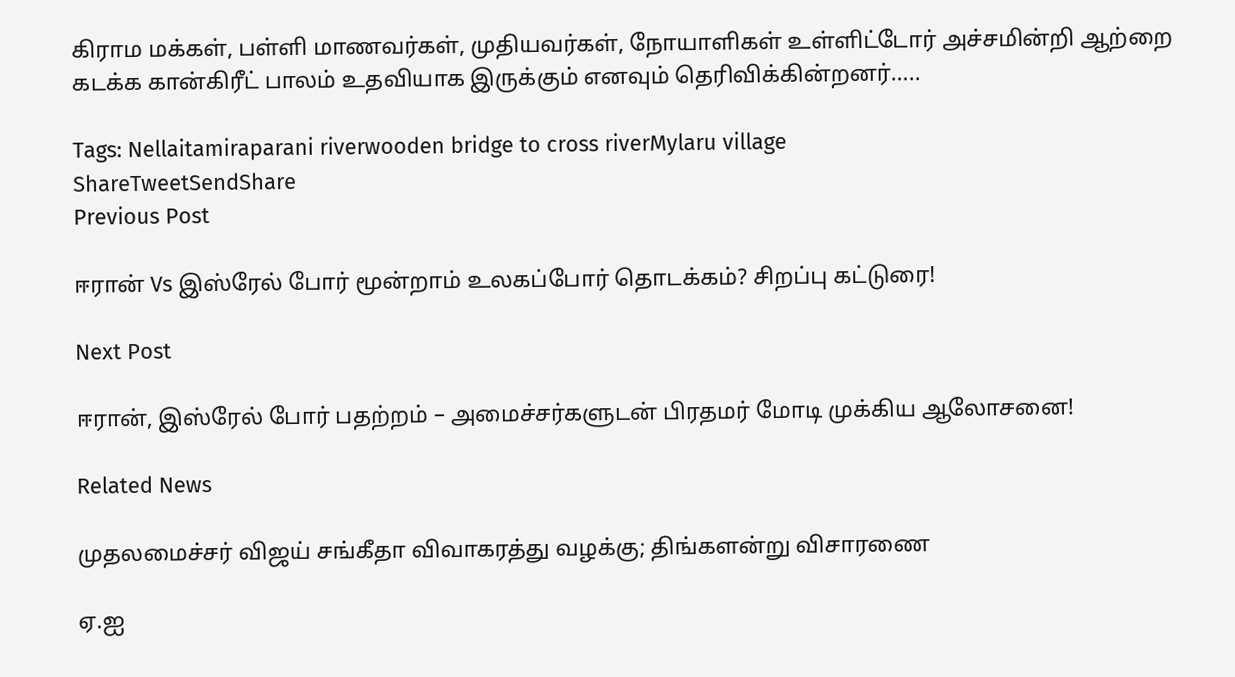கிராம மக்கள், பள்ளி மாணவர்கள், முதியவர்கள், நோயாளிகள் உள்ளிட்டோர் அச்சமின்றி ஆற்றை கடக்க கான்கிரீட் பாலம் உதவியாக இருக்கும் எனவும் தெரிவிக்கின்றனர்…..

Tags: Nellaitamiraparani riverwooden bridge to cross riverMylaru village
ShareTweetSendShare
Previous Post

ஈரான் Vs இஸ்ரேல் போர் மூன்றாம் உலகப்போர் தொடக்கம்? சிறப்பு கட்டுரை!

Next Post

ஈரான், இஸ்ரேல் போர் பதற்றம் – அமைச்சர்களுடன் பிரதமர் மோடி முக்கிய ஆலோசனை!

Related News

முதலமைச்சர் விஜய் சங்கீதா விவாகரத்து வழக்கு; திங்களன்று விசாரணை

ஏ.ஐ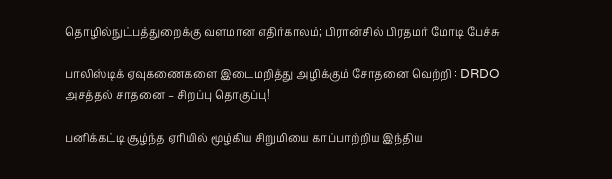தொழில்நுட்பத்துறைக்கு வளமான எதிர்காலம்; பிரான்சில் பிரதமர் மோடி பேச்சு

பாலிஸ்டிக் ஏவுகணைகளை இடைமறித்து அழிக்கும் சோதனை வெற்றி : DRDO அசத்தல் சாதனை – சிறப்பு தொகுப்பு!

பனிக்கட்டி சூழ்ந்த ஏரியில் மூழ்கிய சிறுமியை காப்பாற்றிய இந்திய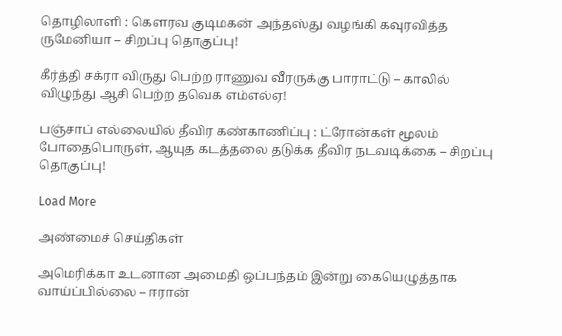தொழிலாளி : கெளரவ குடிமகன் அந்தஸ்து வழங்கி கவுரவித்த ருமேனியா – சிறப்பு தொகுப்பு!

கீர்த்தி சக்ரா விருது பெற்ற ராணுவ வீரருக்கு பாராட்டு – காலில் விழுந்து ஆசி பெற்ற தவெக எம்எல்ஏ!

பஞ்சாப் எல்லையில் தீவிர கண்காணிப்பு : ட்ரோன்கள் மூலம் போதைபொருள், ஆயுத கடத்தலை தடுக்க தீவிர நடவடிக்கை – சிறப்பு தொகுப்பு!

Load More

அண்மைச் செய்திகள்

அமெரிக்கா உடனான அமைதி ஒப்பந்தம் இன்று கையெழுத்தாக வாய்ப்பில்லை – ஈரான்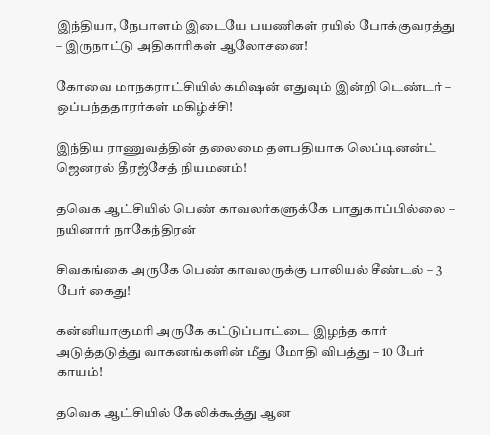இந்தியா, நேபாளம் இடையே பயணிகள் ரயில் போக்குவரத்து – இருநாட்டு அதிகாரிகள் ஆலோசனை!

கோவை மாநகராட்சியில் கமிஷன் எதுவும் இன்றி டெண்டர் – ஒப்பந்ததாரர்கள் மகிழ்ச்சி!

இந்திய ராணுவத்தின் தலைமை தளபதியாக லெப்டினன்ட் ஜெனரல் தீரஜ்சேத் நியமனம்!

தவெக ஆட்சியில் பெண் காவலர்களுக்கே பாதுகாப்பில்லை – நயினார் நாகேந்திரன்

சிவகங்கை அருகே பெண் காவலருக்கு பாலியல் சீண்டல் – 3 பேர் கைது!

கன்னியாகுமரி அருகே கட்டுப்பாட்டை இழந்த கார் அடுத்தடுத்து வாகனங்களின் மீது மோதி விபத்து – 10 பேர் காயம்!

தவெக ஆட்சியில் கேலிக்கூத்து ஆன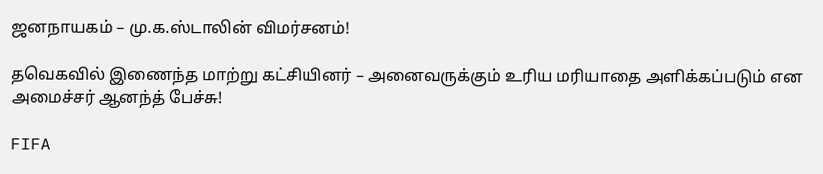ஜனநாயகம் – மு.க.ஸ்டாலின் விமர்சனம்!

தவெகவில் இணைந்த மாற்று கட்சியினர் – அனைவருக்கும் உரிய மரியாதை அளிக்கப்படும் என அமைச்சர் ஆனந்த் பேச்சு!

FIFA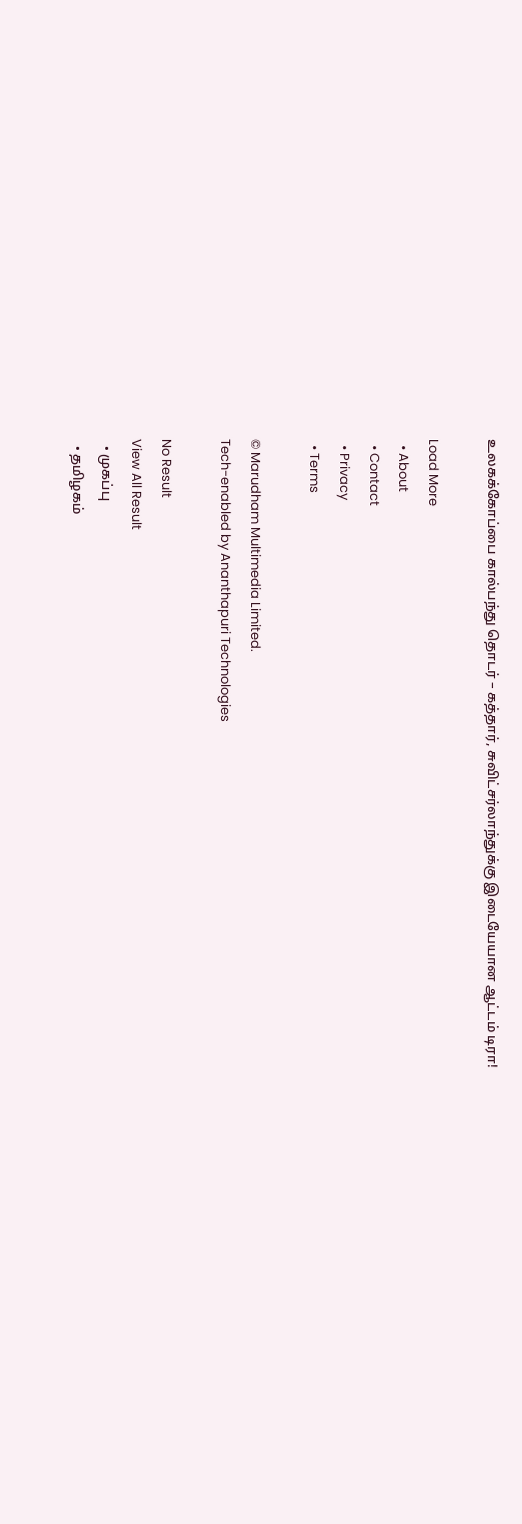உலகக்கோப்பை கால்பந்து தொடர் – கத்தார், சுவிட்சர்லாந்துக்கு இடையேயான ஆட்டம் டிரா!

Load More
  • About
  • Contact
  • Privacy
  • Terms

© Marudham Multimedia Limited.
Tech-enabled by Ananthapuri Technologies

No Result
View All Result
  • முகப்பு
  • தமிழகம்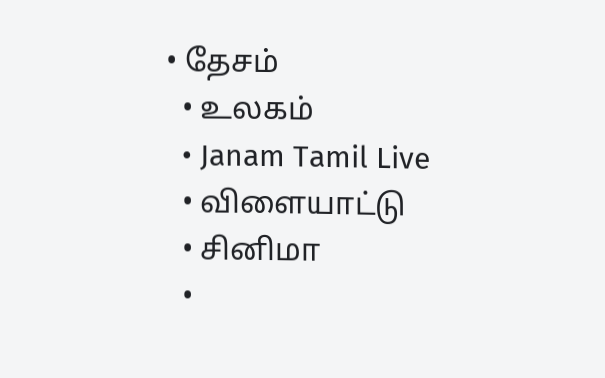• தேசம்
  • உலகம்
  • Janam Tamil Live
  • விளையாட்டு
  • சினிமா
  •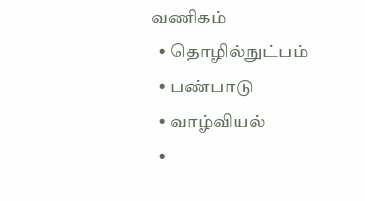வணிகம்
  • தொழில்நுட்பம்
  • பண்பாடு
  • வாழ்வியல்
  •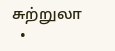சுற்றுலா
  •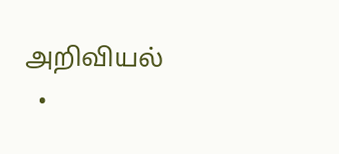அறிவியல்
  •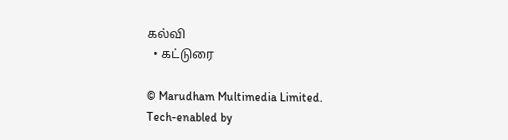கல்வி
  • கட்டுரை

© Marudham Multimedia Limited.
Tech-enabled by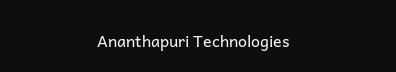Ananthapuri Technologies